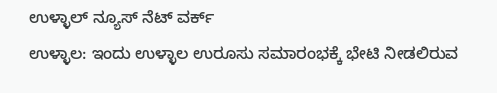ಉಳ್ಳಾಲ್ ನ್ಯೂಸ್ ನೆಟ್ ವರ್ಕ್
ಉಳ್ಳಾಲ: ಇಂದು ಉಳ್ಳಾಲ ಉರೂಸು ಸಮಾರಂಭಕ್ಕೆ ಭೇಟಿ ನೀಡಲಿರುವ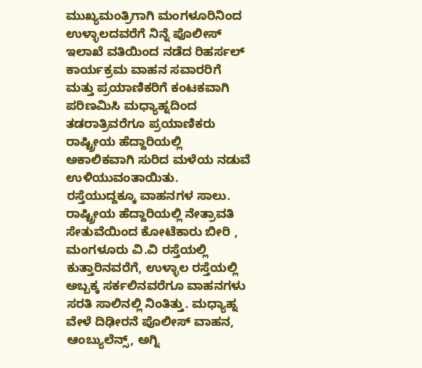ಮುಖ್ಯಮಂತ್ರಿಗಾಗಿ ಮಂಗಳೂರಿನಿಂದ ಉಳ್ಳಾಲದವರೆಗೆ ನಿನ್ನೆ ಪೊಲೀಸ್ ಇಲಾಖೆ ವತಿಯಿಂದ ನಡೆದ ರಿಹರ್ಸಲ್ ಕಾರ್ಯಕ್ರಮ ವಾಹನ ಸವಾರರಿಗೆ ಮತ್ತು ಪ್ರಯಾಣಿಕರಿಗೆ ಕಂಟಕವಾಗಿ ಪರಿಣಮಿಸಿ ಮಧ್ಯಾಹ್ನದಿಂದ ತಡರಾತ್ರಿವರೆಗೂ ಪ್ರಯಾಣಿಕರು ರಾಷ್ಟ್ರೀಯ ಹೆದ್ದಾರಿಯಲ್ಲಿ ಅಕಾಲಿಕವಾಗಿ ಸುರಿದ ಮಳೆಯ ನಡುವೆ ಉಳಿಯುವಂತಾಯಿತು.
ರಸ್ತೆಯುದ್ದಕ್ಕೂ ವಾಹನಗಳ ಸಾಲು. ರಾಷ್ಟ್ರೀಯ ಹೆದ್ದಾರಿಯಲ್ಲಿ ನೇತ್ರಾವತಿ ಸೇತುವೆಯಿಂದ ಕೋಟೆಕಾರು ಬೀರಿ , ಮಂಗಳೂರು ವಿ.ವಿ ರಸ್ತೆಯಲ್ಲಿ ಕುತ್ತಾರಿನವರೆಗೆ, ಉಳ್ಳಾಲ ರಸ್ತೆಯಲ್ಲಿ ಅಬ್ಬಕ್ಕ ಸರ್ಕಲಿನವರೆಗೂ ವಾಹನಗಳು ಸರತಿ ಸಾಲಿನಲ್ಲಿ ನಿಂತಿತ್ತು. ಮಧ್ಯಾಹ್ನ ವೇಳೆ ದಿಢೀರನೆ ಪೊಲೀಸ್ ವಾಹನ, ಆಂಬ್ಯುಲೆನ್ಸ್, ಅಗ್ನಿ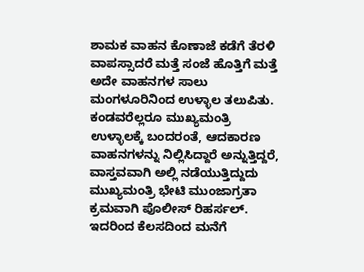ಶಾಮಕ ವಾಹನ ಕೊಣಾಜೆ ಕಡೆಗೆ ತೆರಳಿ ವಾಪಸ್ಸಾದರೆ ಮತ್ತೆ ಸಂಜೆ ಹೊತ್ತಿಗೆ ಮತ್ತೆ ಅದೇ ವಾಹನಗಳ ಸಾಲು ಮಂಗಳೂರಿನಿಂದ ಉಳ್ಳಾಲ ತಲುಪಿತು. ಕಂಡವರೆಲ್ಲರೂ ಮುಖ್ಯಮಂತ್ರಿ ಉಳ್ಳಾಲಕ್ಕೆ ಬಂದರಂತೆ, ಆದಕಾರಣ ವಾಹನಗಳನ್ನು ನಿಲ್ಲಿಸಿದ್ದಾರೆ ಅನ್ನುತ್ತಿದ್ದರೆ, ವಾಸ್ತವವಾಗಿ ಅಲ್ಲಿ ನಡೆಯುತ್ತಿದ್ದುದು ಮುಖ್ಯಮಂತ್ರಿ ಭೇಟಿ ಮುಂಜಾಗ್ರತಾ ಕ್ರಮವಾಗಿ ಪೊಲೀಸ್ ರಿಹರ್ಸಲ್. ಇದರಿಂದ ಕೆಲಸದಿಂದ ಮನೆಗೆ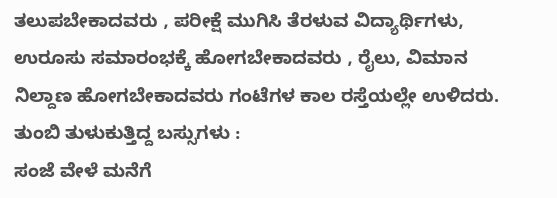ತಲುಪಬೇಕಾದವರು , ಪರೀಕ್ಷೆ ಮುಗಿಸಿ ತೆರಳುವ ವಿದ್ಯಾರ್ಥಿಗಳು, ಉರೂಸು ಸಮಾರಂಭಕ್ಕೆ ಹೋಗಬೇಕಾದವರು , ರೈಲು, ವಿಮಾನ ನಿಲ್ದಾಣ ಹೋಗಬೇಕಾದವರು ಗಂಟೆಗಳ ಕಾಲ ರಸ್ತೆಯಲ್ಲೇ ಉಳಿದರು.
ತುಂಬಿ ತುಳುಕುತ್ತಿದ್ದ ಬಸ್ಸುಗಳು :
ಸಂಜೆ ವೇಳೆ ಮನೆಗೆ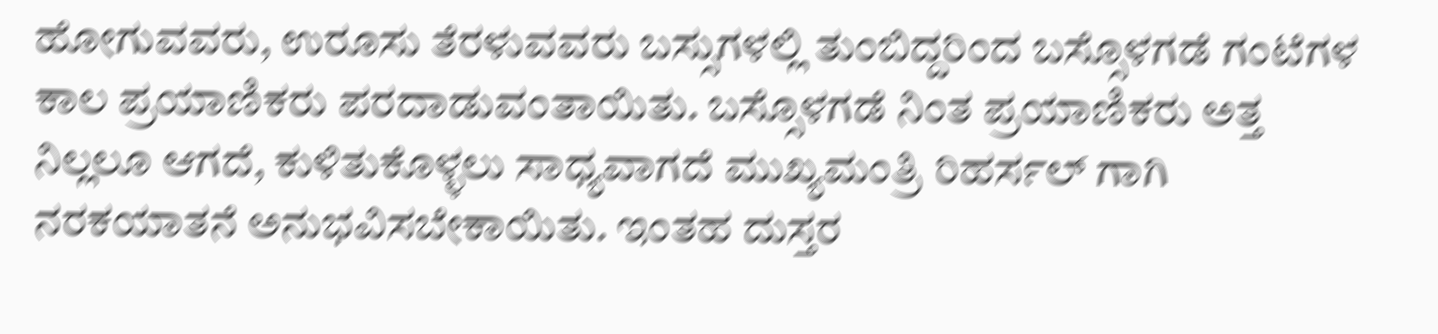ಹೋಗುವವರು, ಉರೂಸು ತೆರಳುವವರು ಬಸ್ಸುಗಳಲ್ಲಿ ತುಂಬಿದ್ದರಿಂದ ಬಸ್ಸೊಳಗಡೆ ಗಂಟೆಗಳ ಕಾಲ ಪ್ರಯಾಣಿಕರು ಪರದಾಡುವಂತಾಯಿತು. ಬಸ್ಸೊಳಗಡೆ ನಿಂತ ಪ್ರಯಾಣಿಕರು ಅತ್ತ ನಿಲ್ಲಲೂ ಆಗದೆ, ಕುಳಿತುಕೊಳ್ಳಲು ಸಾಧ್ಯವಾಗದೆ ಮುಖ್ಯಮಂತ್ರಿ ರಿಹರ್ಸಲ್ ಗಾಗಿ ನರಕಯಾತನೆ ಅನುಭವಿಸಬೇಕಾಯಿತು. ಇಂತಹ ದುಸ್ತರ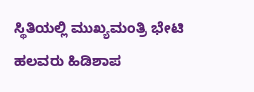ಸ್ಥಿತಿಯಲ್ಲಿ ಮುಖ್ಯಮಂತ್ರಿ ಭೇಟಿ ಹಲವರು ಹಿಡಿಶಾಪ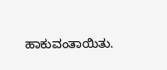ಹಾಕುವಂತಾಯಿತು.